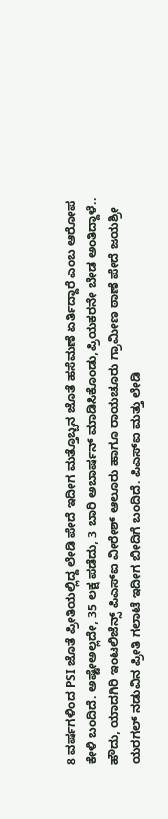8 ವರ್ಷಗಳಿಂದ PSI ಜೊತೆ ಪ್ರೀತಿಯಲ್ಲಿದ್ದ ಲೇಡಿ ಪೇದೆ ಇದೀಗ ಮತ್ತೊಬ್ಬನ ಜೊತೆ ಹಸೆಮಣೆ ಏರ್ತಿದ್ದಾರೆ ಎಂಬ ಆರೋಪ ಕೇಳಿ ಬಂದಿದೆ. ಅಷ್ಟೇಅಲ್ಲದೇ, 35 ಲಕ್ಷ ಪಡೆದು, 3 ಬಾರಿ ಅಬಾರ್ಷನ್ ಮಾಡಿಸಿಕೊಂಡು,ಪ್ರಿಯಕರನೇ ಬೇಡ ಅಂತಿದ್ದಾಳೆ..
ಹೌದು, ಯಾದಗಿರಿ ಇಂಟಲಿಜೆನ್ಸ್ ಪಿಎಸ್ಐ ವೀರೇಶ್ ಆಲೂರು ಹಾಗೂ ರಾಯಚೂರು ಗ್ರಾಮೀಣ ಠಾಣೆ ಪೇದೆ ಜಯಶ್ರೀ ಯರಗಲ್ ನಡುವಿನ ಪ್ರೀತಿ ಗಲಾಟೆ ಇದೀಗ ಬೀದಿಗೆ ಬಂದಿದೆ. ಪಿಎಸ್ಐ ಮತ್ತು ಲೇಡಿ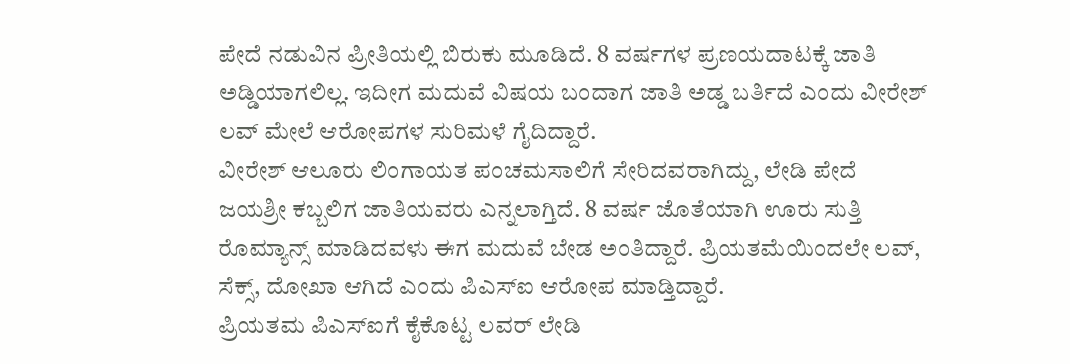ಪೇದೆ ನಡುವಿನ ಪ್ರೀತಿಯಲ್ಲಿ ಬಿರುಕು ಮೂಡಿದೆ. 8 ವರ್ಷಗಳ ಪ್ರಣಯದಾಟಕ್ಕೆ ಜಾತಿ ಅಡ್ಡಿಯಾಗಲಿಲ್ಲ. ಇದೀಗ ಮದುವೆ ವಿಷಯ ಬಂದಾಗ ಜಾತಿ ಅಡ್ಡ ಬರ್ತಿದೆ ಎಂದು ವೀರೇಶ್ ಲವ್ ಮೇಲೆ ಆರೋಪಗಳ ಸುರಿಮಳೆ ಗೈದಿದ್ದಾರೆ.
ವೀರೇಶ್ ಆಲೂರು ಲಿಂಗಾಯತ ಪಂಚಮಸಾಲಿಗೆ ಸೇರಿದವರಾಗಿದ್ದು, ಲೇಡಿ ಪೇದೆ ಜಯಶ್ರೀ ಕಬ್ಬಲಿಗ ಜಾತಿಯವರು ಎನ್ನಲಾಗ್ತಿದೆ. 8 ವರ್ಷ ಜೊತೆಯಾಗಿ ಊರು ಸುತ್ತಿ ರೊಮ್ಯಾನ್ಸ್ ಮಾಡಿದವಳು ಈಗ ಮದುವೆ ಬೇಡ ಅಂತಿದ್ದಾರೆ. ಪ್ರಿಯತಮೆಯಿಂದಲೇ ಲವ್, ಸೆಕ್ಸ್, ದೋಖಾ ಆಗಿದೆ ಎಂದು ಪಿಎಸ್ಐ ಆರೋಪ ಮಾಡ್ತಿದ್ದಾರೆ.
ಪ್ರಿಯತಮ ಪಿಎಸ್ಐಗೆ ಕೈಕೊಟ್ಟ ಲವರ್ ಲೇಡಿ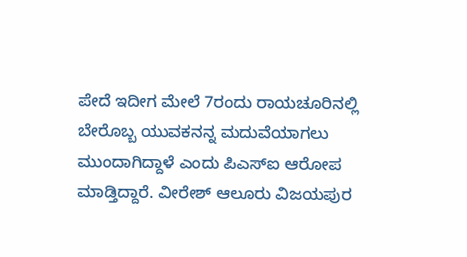ಪೇದೆ ಇದೀಗ ಮೇಲೆ 7ರಂದು ರಾಯಚೂರಿನಲ್ಲಿ ಬೇರೊಬ್ಬ ಯುವಕನನ್ನ ಮದುವೆಯಾಗಲು ಮುಂದಾಗಿದ್ದಾಳೆ ಎಂದು ಪಿಎಸ್ಐ ಆರೋಪ ಮಾಡ್ತಿದ್ದಾರೆ. ವೀರೇಶ್ ಆಲೂರು ವಿಜಯಪುರ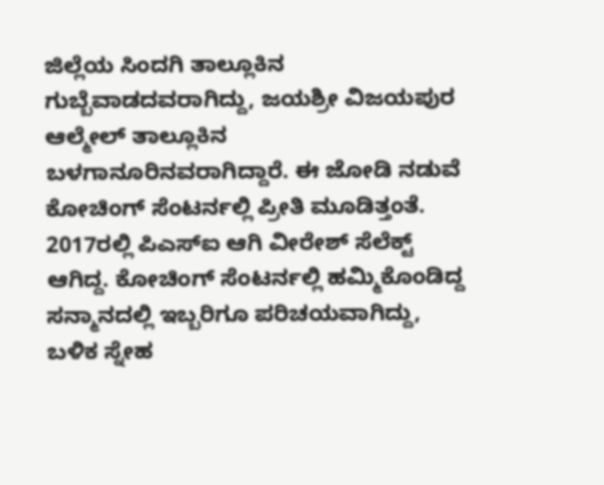ಜಿಲ್ಲೆಯ ಸಿಂದಗಿ ತಾಲ್ಲೂಕಿನ ಗುಬ್ಬೆವಾಡದವರಾಗಿದ್ದು, ಜಯಶ್ರೀ ವಿಜಯಪುರ ಆಲ್ಮೇಲ್ ತಾಲ್ಲೂಕಿನ ಬಳಗಾನೂರಿನವರಾಗಿದ್ದಾರೆ. ಈ ಜೋಡಿ ನಡುವೆ ಕೋಚಿಂಗ್ ಸೆಂಟರ್ನಲ್ಲಿ ಪ್ರೀತಿ ಮೂಡಿತ್ತಂತೆ.
2017ರಲ್ಲಿ ಪಿಎಸ್ಐ ಆಗಿ ವೀರೇಶ್ ಸೆಲೆಕ್ಟ್ ಆಗಿದ್ದ. ಕೋಚಿಂಗ್ ಸೆಂಟರ್ನಲ್ಲಿ ಹಮ್ಮಿಕೊಂಡಿದ್ದ ಸನ್ಮಾನದಲ್ಲಿ ಇಬ್ಬರಿಗೂ ಪರಿಚಯವಾಗಿದ್ದು, ಬಳಿಕ ಸ್ನೇಹ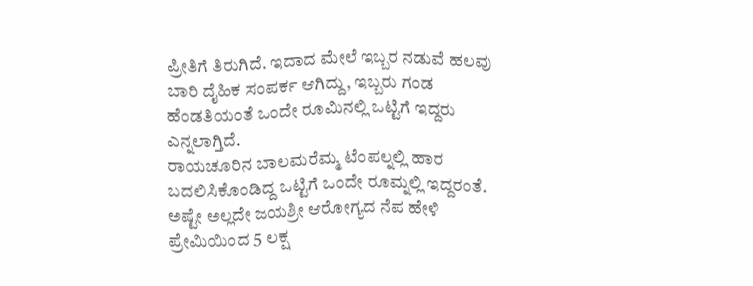ಪ್ರೀತಿಗೆ ತಿರುಗಿದೆ. ಇದಾದ ಮೇಲೆ ಇಬ್ಬರ ನಡುವೆ ಹಲವು ಬಾರಿ ದೈಹಿಕ ಸಂಪರ್ಕ ಆಗಿದ್ದು, ಇಬ್ಬರು ಗಂಡ ಹೆಂಡತಿಯಂತೆ ಒಂದೇ ರೂಮಿನಲ್ಲಿ ಒಟ್ಟಿಗೆ ಇದ್ದರು ಎನ್ನಲಾಗ್ತಿದೆ.
ರಾಯಚೂರಿನ ಬಾಲಮರೆಮ್ಮ ಟೆಂಪಲ್ನಲ್ಲಿ ಹಾರ ಬದಲಿಸಿಕೊಂಡಿದ್ದ ಒಟ್ಟಿಗೆ ಒಂದೇ ರೂಮ್ನಲ್ಲಿ ಇದ್ದರಂತೆ. ಅಷ್ಟೇ ಅಲ್ಲದೇ ಜಯಶ್ರೀ ಆರೋಗ್ಯದ ನೆಪ ಹೇಳಿ ಪ್ರೇಮಿಯಿಂದ 5 ಲಕ್ಷ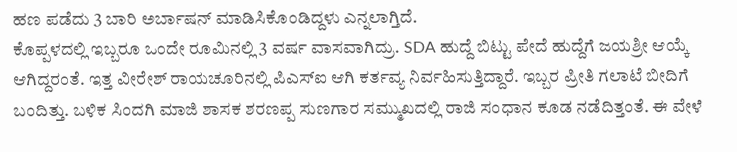ಹಣ ಪಡೆದು 3 ಬಾರಿ ಅರ್ಬಾಷನ್ ಮಾಡಿಸಿಕೊಂಡಿದ್ದಳು ಎನ್ನಲಾಗ್ತಿದೆ.
ಕೊಪ್ಪಳದಲ್ಲಿ ಇಬ್ಬರೂ ಒಂದೇ ರೂಮಿನಲ್ಲಿ 3 ವರ್ಷ ವಾಸವಾಗಿದ್ರು. SDA ಹುದ್ದೆ ಬಿಟ್ಟು ಪೇದೆ ಹುದ್ದೆಗೆ ಜಯಶ್ರೀ ಆಯ್ಕೆ ಆಗಿದ್ದರಂತೆ. ಇತ್ತ ವೀರೇಶ್ ರಾಯಚೂರಿನಲ್ಲಿ ಪಿಎಸ್ಐ ಆಗಿ ಕರ್ತವ್ಯ ನಿರ್ವಹಿಸುತ್ತಿದ್ದಾರೆ. ಇಬ್ಬರ ಪ್ರೀತಿ ಗಲಾಟೆ ಬೀದಿಗೆ ಬಂದಿತ್ತು. ಬಳಿಕ ಸಿಂದಗಿ ಮಾಜಿ ಶಾಸಕ ಶರಣಪ್ಪ ಸುಣಗಾರ ಸಮ್ಮುಖದಲ್ಲಿ ರಾಜಿ ಸಂಧಾನ ಕೂಡ ನಡೆದಿತ್ತಂತೆ. ಈ ವೇಳೆ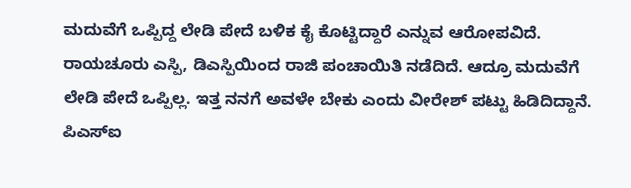ಮದುವೆಗೆ ಒಪ್ಪಿದ್ದ ಲೇಡಿ ಪೇದೆ ಬಳಿಕ ಕೈ ಕೊಟ್ಟಿದ್ದಾರೆ ಎನ್ನುವ ಆರೋಪವಿದೆ.
ರಾಯಚೂರು ಎಸ್ಪಿ, ಡಿಎಸ್ಪಿಯಿಂದ ರಾಜಿ ಪಂಚಾಯಿತಿ ನಡೆದಿದೆ. ಆದ್ರೂ ಮದುವೆಗೆ ಲೇಡಿ ಪೇದೆ ಒಪ್ಪಿಲ್ಲ. ಇತ್ತ ನನಗೆ ಅವಳೇ ಬೇಕು ಎಂದು ವೀರೇಶ್ ಪಟ್ಟು ಹಿಡಿದಿದ್ದಾನೆ. ಪಿಎಸ್ಐ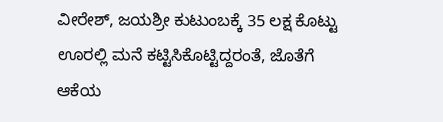ವೀರೇಶ್, ಜಯಶ್ರೀ ಕುಟುಂಬಕ್ಕೆ 35 ಲಕ್ಷ ಕೊಟ್ಟು ಊರಲ್ಲಿ ಮನೆ ಕಟ್ಟಿಸಿಕೊಟ್ಟಿದ್ದರಂತೆ, ಜೊತೆಗೆ ಆಕೆಯ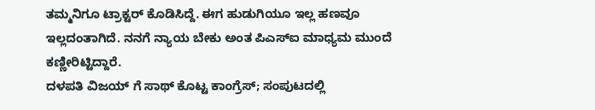ತಮ್ಮನಿಗೂ ಟ್ರಾಕ್ಟರ್ ಕೊಡಿಸಿದ್ದೆ. ಈಗ ಹುಡುಗಿಯೂ ಇಲ್ಲ ಹಣವೂ ಇಲ್ಲದಂತಾಗಿದೆ. ನನಗೆ ನ್ಯಾಯ ಬೇಕು ಅಂತ ಪಿಎಸ್ಐ ಮಾಧ್ಯಮ ಮುಂದೆ ಕಣ್ಣೀರಿಟ್ಟಿದ್ದಾರೆ.
ದಳಪತಿ ವಿಜಯ್ ಗೆ ಸಾಥ್ ಕೊಟ್ಟ ಕಾಂಗ್ರೆಸ್; ಸಂಪುಟದಲ್ಲಿ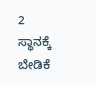2 ಸ್ಥಾನಕ್ಕೆ ಬೇಡಿಕೆ